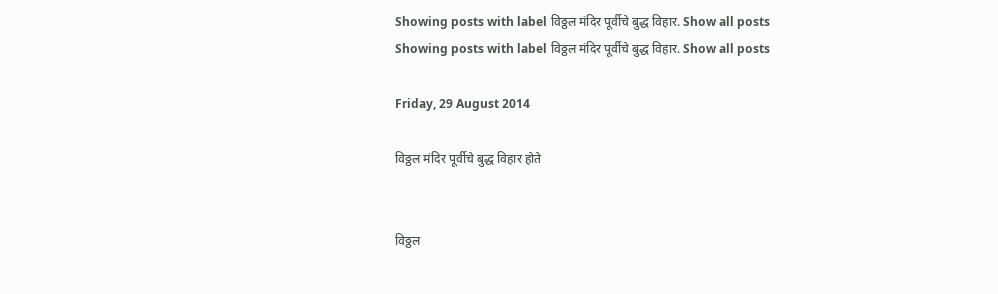Showing posts with label विठ्ठल मंदिर पूर्वीचे बुद्ध विहार. Show all posts
Showing posts with label विठ्ठल मंदिर पूर्वीचे बुद्ध विहार. Show all posts

Friday, 29 August 2014

विठ्ठल मंदिर पूर्वीचे बुद्ध विहार होते


विठ्ठल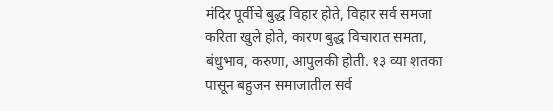मंदिर पूर्वीचे बुद्ध विहार होते, विहार सर्व समजा करिता खुले होते, कारण बुद्ध विचारात समता, बंधुभाव, करुणा, आपुलकी होती. १३ व्या शतका पासून बहुजन समाजातील सर्व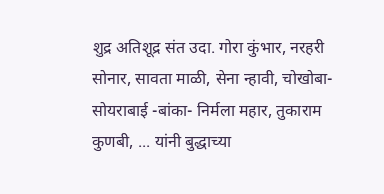शुद्र अतिशूद्र संत उदा. गोरा कुंभार, नरहरी सोनार, सावता माळी, सेना न्हावी, चोखोबा- सोयराबाई -बांका- निर्मला महार, तुकाराम कुणबी, ... यांनी बुद्धाच्या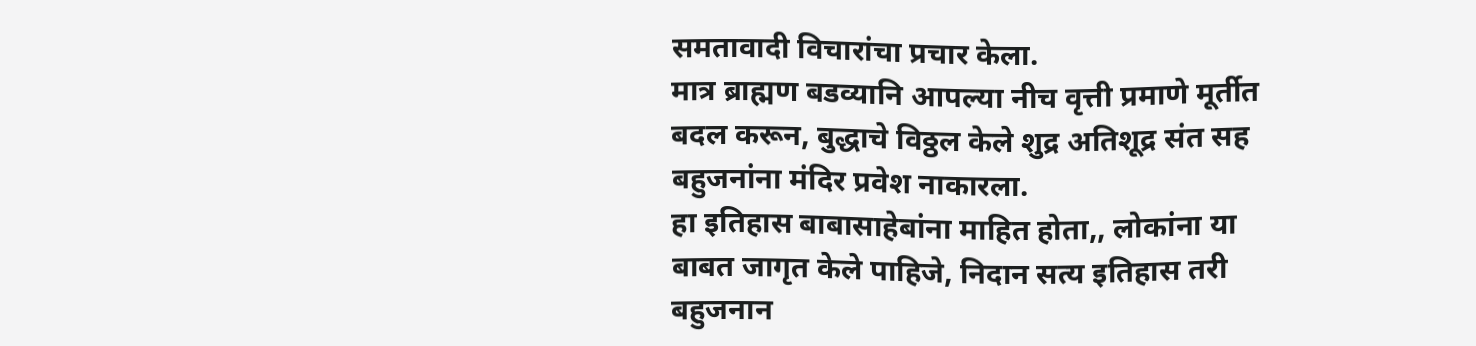समतावादी विचारांचा प्रचार केला.
मात्र ब्राह्मण बडव्यानि आपल्या नीच वृत्ती प्रमाणे मूर्तीत बदल करून, बुद्धाचे विठ्ठल केले शुद्र अतिशूद्र संत सह बहुजनांना मंदिर प्रवेश नाकारला.
हा इतिहास बाबासाहेबांना माहित होता,, लोकांना या बाबत जागृत केले पाहिजे, निदान सत्य इतिहास तरी बहुजनान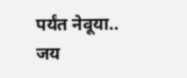पर्यंत नेवूया..
जय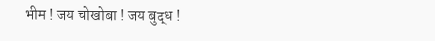भीम ! जय चोखोबा ! जय बुद्ध !